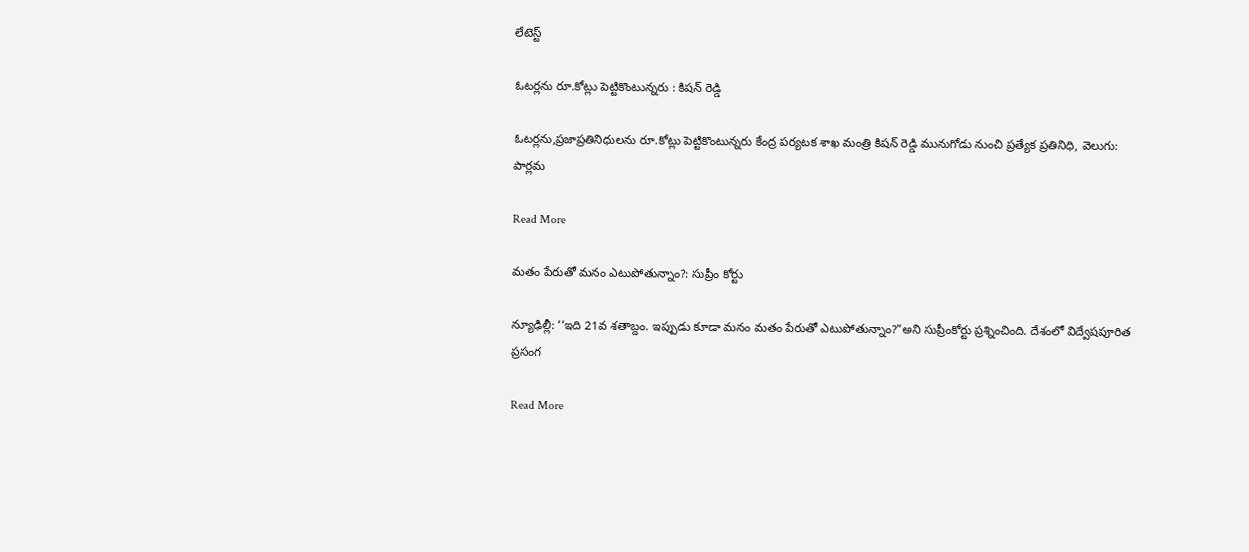లేటెస్ట్

ఓటర్లను రూ.కోట్లు పెట్టికొంటున్నరు : కిషన్ రెడ్డి

ఓటర్లను,ప్రజాప్రతినిధులను రూ.కోట్లు పెట్టికొంటున్నరు కేంద్ర పర్యటక శాఖ మంత్రి కిషన్ రెడ్డి మునుగోడు నుంచి ప్రత్యేక ప్రతినిధి, వెలుగు: పార్లమ

Read More

మతం పేరుతో మనం ఎటుపోతున్నాం?: సుప్రీం కోర్టు

న్యూఢిల్లీ: ‘‘ఇది 21వ శతాబ్దం. ఇప్పుడు కూడా మనం మతం పేరుతో ఎటుపోతున్నాం?”అని సుప్రీంకోర్టు ప్రశ్నించింది. దేశంలో విద్వేషపూరిత ప్రసంగ

Read More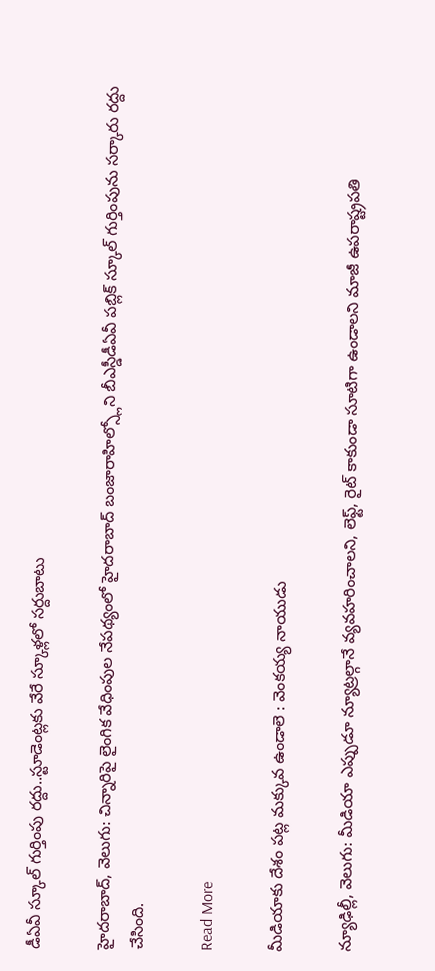డీఏవీ స్కూల్ గుర్తింపు రద్దు..స్టూడెంట్లకు వేరే స్కూళ్లలో సర్దుబాటు

హైదరాబాద్, వెలుగు: చిన్నారిపై లైంగిక వేధింపుల నేపథ్యంలో హైదరాబాద్ బంజారాహిల్స్లోని బీఎస్డీడీఏవీ పబ్లిక్ స్కూల్ గుర్తింపును సర్కారు రద్దు చేసింది.

Read More

మీడియాకు దేశం పట్ల మక్కువ ఉండాలె : వెంకయ్య నాయుడు

న్యూఢిల్లీ, వెలుగు: మీడియా ఎప్పుడూ న్యూట్రల్గానే వ్యవహరించాలని, లెఫ్ట్, రైట్ కాకుండా సూటిగా ఉండాలని మాజీ ఉపరాష్ట్రపతి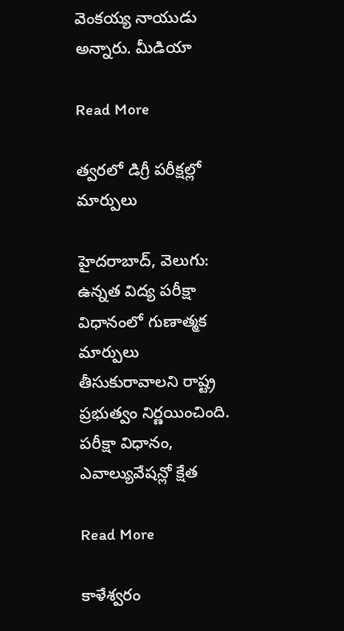వెంకయ్య నాయుడు అన్నారు. మీడియా

Read More

త్వరలో డిగ్రీ పరీక్షల్లో మార్పులు

హైదరాబాద్, వెలుగు: ఉన్నత విద్య పరీక్షా విధానంలో గుణాత్మక మార్పులు తీసుకురావాలని రాష్ట్ర ప్రభుత్వం నిర్ణయించింది. పరీక్షా విధానం, ఎవాల్యువేషన్లో క్షేత

Read More

కాళేశ్వరం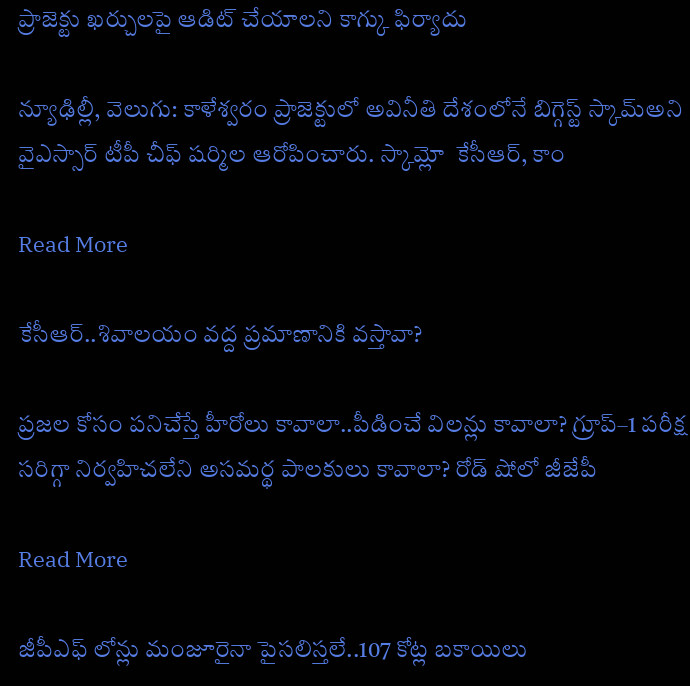ప్రాజెక్టు ఖర్చులపై ఆడిట్ చేయాలని కాగ్కు ఫిర్యాదు

న్యూఢిల్లీ, వెలుగు: కాళేశ్వరం ప్రాజెక్టులో అవినీతి దేశంలోనే బిగ్గెస్ట్ స్కామ్అని వైఎస్సార్ టీపీ చీఫ్ షర్మిల ఆరోపించారు. స్కామ్లో  కేసీఆర్, కాం

Read More

కేసీఆర్..శివాలయం వద్ద ప్రమాణానికి వస్తావా?

ప్రజల కోసం పనిచేస్తే హీరోలు కావాలా..పీడించే విలన్లు కావాలా? గ్రూప్–1 పరీక్ష సరిగ్గా నిర్వహిచలేని అసమర్థ పాలకులు కావాలా? రోడ్ షోలో జీజేపీ

Read More

జీపీఎఫ్ లోన్లు మంజూరైనా పైసలిస్తలే..107 కోట్ల బకాయిలు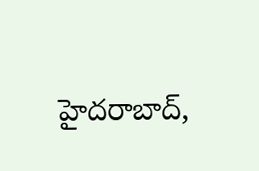హైదరాబాద్,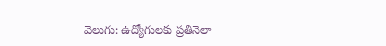వెలుగు: ఉద్యోగులకు ప్రతినెలా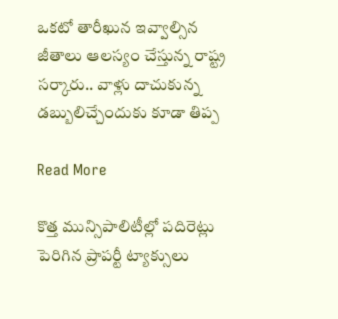ఒకటో తారీఖున ఇవ్వాల్సిన జీతాలు ఆలస్యం చేస్తున్న రాష్ట్ర సర్కారు.. వాళ్లు దాచుకున్న డబ్బులిచ్చేందుకు కూడా తిప్ప

Read More

కొత్త మున్సిపాలిటీల్లో పదిరెట్లు పెరిగిన ప్రాపర్టీ ట్యాక్సులు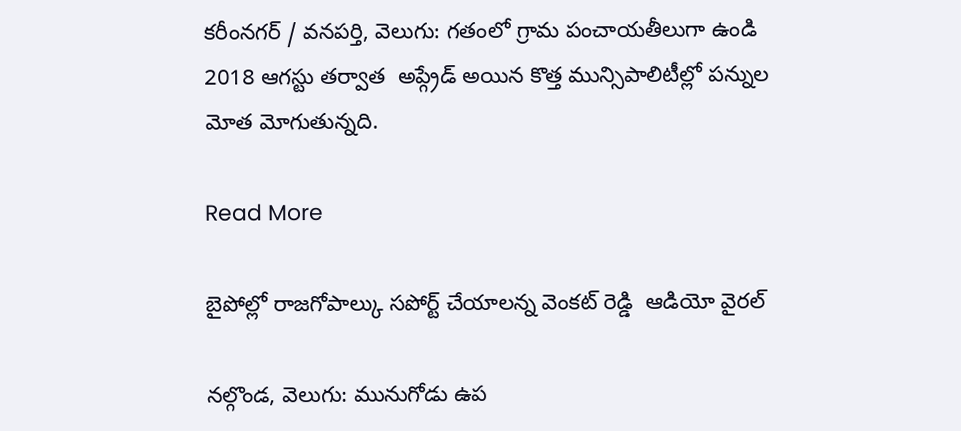కరీంనగర్ / వనపర్తి, వెలుగు: గతంలో గ్రామ పంచాయతీలుగా ఉండి 2018 ఆగస్టు తర్వాత  అప్గ్రేడ్ అయిన కొత్త మున్సిపాలిటీల్లో పన్నుల మోత మోగుతున్నది.

Read More

బైపోల్లో రాజగోపాల్కు సపోర్ట్ చేయాలన్న వెంకట్ రెడ్డి  ఆడియో వైరల్

నల్గొండ, వెలుగు: మునుగోడు ఉప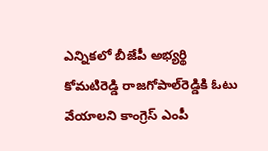ఎన్నికలో బీజేపీ అభ్యర్థి కోమటిరెడ్డి రాజగోపాల్‌‌రెడ్డికి ఓటు వేయాలని కాంగ్రెస్ ఎంపీ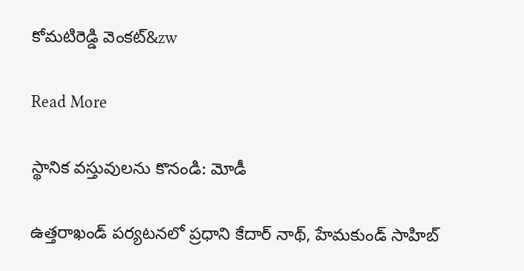కోమటిరెడ్డి వెంకట్‌&zw

Read More

స్థానిక వస్తువులను కొనండి: మోడీ

ఉత్తరాఖండ్ పర్యటనలో ప్రధాని కేదార్ నాథ్, హేమకుండ్ సాహిబ్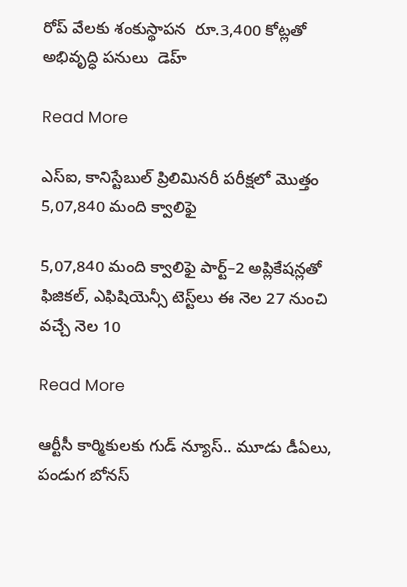రోప్ వేలకు శంకుస్థాపన  రూ.3,400 కోట్లతో అభివృద్ధి పనులు  డెహ్

Read More

ఎస్‌‌‌‌ఐ, కానిస్టేబుల్‌‌‌‌ ప్రిలిమినరీ పరీక్షలో మొత్తం 5,07,840 మంది క్వాలిఫై

5,07,840 మంది క్వాలిఫై పార్ట్‌‌–2 అప్లికేషన్లతో ఫిజికల్‌‌, ఎఫిషియెన్సీ టెస్ట్‌‌లు ఈ నెల 27 నుంచి వచ్చే నెల 10

Read More

ఆర్టీసీ కార్మికులకు గుడ్ న్యూస్.. మూడు డీఏలు, పండుగ బోనస్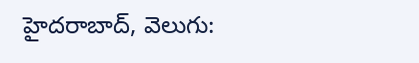హైదరాబాద్, వెలుగు: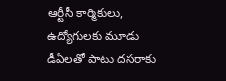ఆర్టీసీ కార్మికులు, ఉద్యోగులకు మూడు డీఏలతో పాటు దసరాకు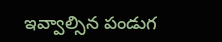ఇవ్వాల్సిన పండుగ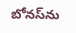బోనస్‌‌‌‌‌‌‌‌ను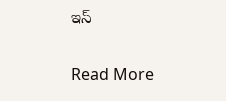ఇస్

Read More